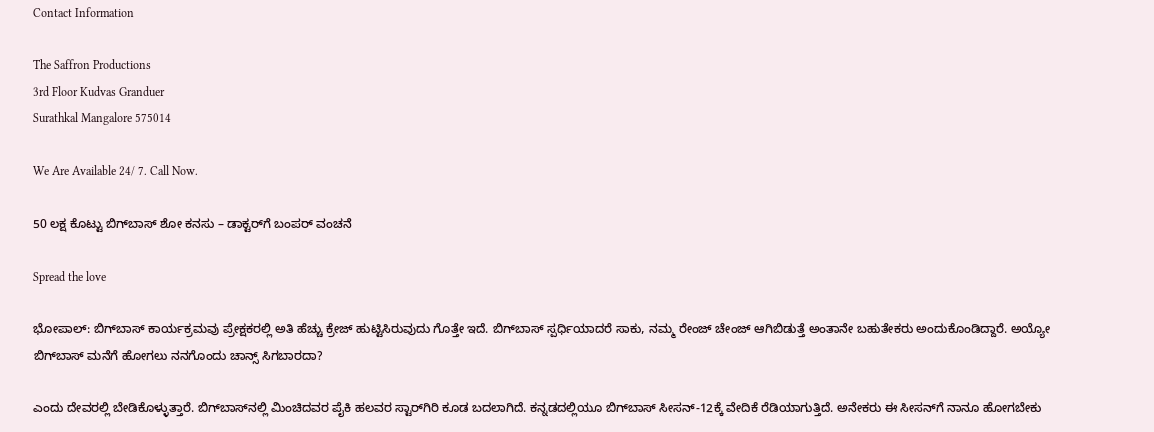Contact Information

The Saffron Productions
3rd Floor Kudvas Granduer
Surathkal Mangalore 575014

We Are Available 24/ 7. Call Now.

50 ಲಕ್ಷ ಕೊಟ್ಟು ಬಿಗ್‌ಬಾಸ್‌ ಶೋ ಕನಸು – ಡಾಕ್ಟರ್‌ಗೆ ಬಂಪರ್ ವಂಚನೆ

Spread the love

ಭೋಪಾಲ್: ಬಿಗ್‌ಬಾಸ್‌ ಕಾರ್ಯಕ್ರಮವು ಪ್ರೇಕ್ಷಕರಲ್ಲಿ ಅತಿ ಹೆಚ್ಚು ಕ್ರೇಜ್‌ ಹುಟ್ಟಿಸಿರುವುದು ಗೊತ್ತೇ ಇದೆ. ಬಿಗ್‌ಬಾಸ್‌ ಸ್ಪರ್ಧಿಯಾದರೆ ಸಾಕು, ನಮ್ಮ ರೇಂಜ್‌ ಚೇಂಜ್‌ ಆಗಿಬಿಡುತ್ತೆ ಅಂತಾನೇ ಬಹುತೇಕರು ಅಂದುಕೊಂಡಿದ್ದಾರೆ. ಅಯ್ಯೋ ಬಿಗ್‌ಬಾಸ್‌ ಮನೆಗೆ ಹೋಗಲು ನನಗೊಂದು ಚಾನ್ಸ್‌ ಸಿಗಬಾರದಾ?

ಎಂದು ದೇವರಲ್ಲಿ ಬೇಡಿಕೊಳ್ಳುತ್ತಾರೆ. ಬಿಗ್‌ಬಾಸ್‌ನಲ್ಲಿ ಮಿಂಚಿದವರ ಪೈಕಿ ಹಲವರ ಸ್ಟಾರ್‌ಗಿರಿ ಕೂಡ ಬದಲಾಗಿದೆ. ಕನ್ನಡದಲ್ಲಿಯೂ ಬಿಗ್‌ಬಾಸ್‌ ಸೀಸನ್-12ಕ್ಕೆ ವೇದಿಕೆ ರೆಡಿಯಾಗುತ್ತಿದೆ. ಅನೇಕರು ಈ ಸೀಸನ್‌ಗೆ ನಾನೂ ಹೋಗಬೇಕು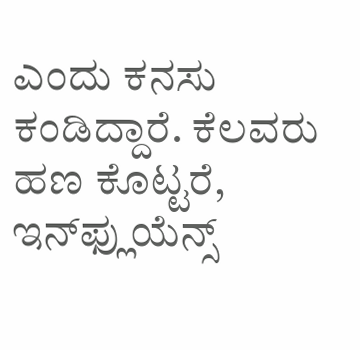ಎಂದು ಕನಸು ಕಂಡಿದ್ದಾರೆ. ಕೆಲವರು ಹಣ ಕೊಟ್ಟರೆ, ಇನ್‌ಫ್ಲುಯೆನ್ಸ್‌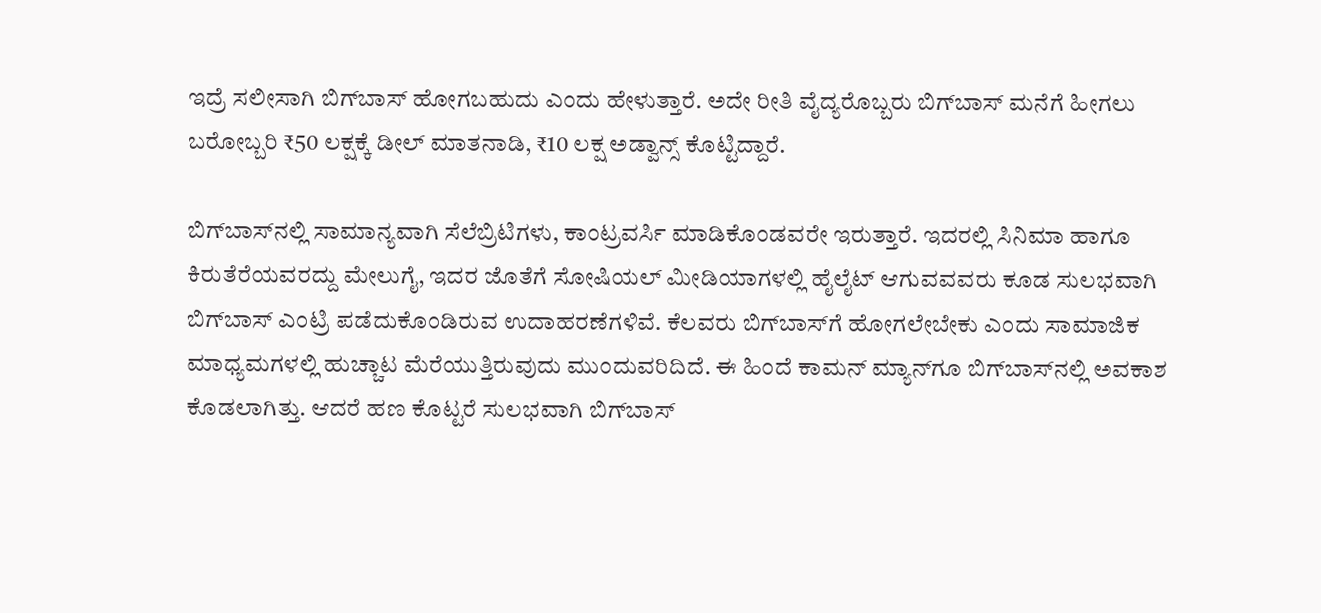ಇದ್ರೆ ಸಲೀಸಾಗಿ ಬಿಗ್‌ಬಾಸ್‌ ಹೋಗಬಹುದು ಎಂದು ಹೇಳುತ್ತಾರೆ. ಅದೇ ರೀತಿ ವೈದ್ಯರೊಬ್ಬರು ಬಿಗ್‌ಬಾಸ್‌ ಮನೆಗೆ ಹೀಗಲು ಬರೋಬ್ಬರಿ ₹50 ಲಕ್ಷಕ್ಕೆ ಡೀಲ್‌ ಮಾತನಾಡಿ, ₹10 ಲಕ್ಷ ಅಡ್ವಾನ್ಸ್‌ ಕೊಟ್ಟಿದ್ದಾರೆ.

ಬಿಗ್‌ಬಾಸ್‌ನಲ್ಲಿ ಸಾಮಾನ್ಯವಾಗಿ ಸೆಲೆಬ್ರಿಟಿಗಳು, ಕಾಂಟ್ರವರ್ಸಿ ಮಾಡಿಕೊಂಡವರೇ ಇರುತ್ತಾರೆ. ಇದರಲ್ಲಿ ಸಿನಿಮಾ ಹಾಗೂ ಕಿರುತೆರೆಯವರದ್ದು ಮೇಲುಗೈ, ಇದರ ಜೊತೆಗೆ ಸೋಷಿಯಲ್‌ ಮೀಡಿಯಾಗಳಲ್ಲಿ ಹೈಲೈಟ್‌ ಆಗುವವವರು ಕೂಡ ಸುಲಭವಾಗಿ ಬಿಗ್‌ಬಾಸ್‌ ಎಂಟ್ರಿ ಪಡೆದುಕೊಂಡಿರುವ ಉದಾಹರಣೆಗಳಿವೆ. ಕೆಲವರು ಬಿಗ್‌ಬಾಸ್‌ಗೆ ಹೋಗಲೇಬೇಕು ಎಂದು ಸಾಮಾಜಿಕ ಮಾಧ್ಯಮಗಳಲ್ಲಿ ಹುಚ್ಚಾಟ ಮೆರೆಯುತ್ತಿರುವುದು ಮುಂದುವರಿದಿದೆ. ಈ ಹಿಂದೆ ಕಾಮನ್‌ ಮ್ಯಾನ್‌ಗೂ ಬಿಗ್‌ಬಾಸ್‌ನಲ್ಲಿ ಅವಕಾಶ ಕೊಡಲಾಗಿತ್ತು. ಆದರೆ ಹಣ ಕೊಟ್ಟರೆ ಸುಲಭವಾಗಿ ಬಿಗ್‌ಬಾಸ್‌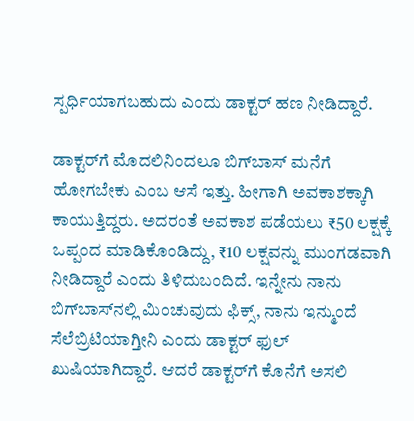ಸ್ಪರ್ಧಿಯಾಗಬಹುದು ಎಂದು ಡಾಕ್ಟರ್‌ ಹಣ ನೀಡಿದ್ದಾರೆ.

ಡಾಕ್ಟರ್‌ಗೆ ಮೊದಲಿನಿಂದಲೂ ಬಿಗ್‌ಬಾಸ್‌ ಮನೆಗೆ ಹೋಗಬೇಕು ಎಂಬ ಆಸೆ ಇತ್ತು. ಹೀಗಾಗಿ ಅವಕಾಶಕ್ಕಾಗಿ ಕಾಯುತ್ತಿದ್ದರು. ಅದರಂತೆ ಅವಕಾಶ ಪಡೆಯಲು ₹50 ಲಕ್ಷಕ್ಕೆ ಒಪ್ಪಂದ ಮಾಡಿಕೊಂಡಿದ್ದು, ₹10 ಲಕ್ಷವನ್ನು ಮುಂಗಡವಾಗಿ ನೀಡಿದ್ದಾರೆ ಎಂದು ತಿಳಿದುಬಂದಿದೆ. ಇನ್ನೇನು ನಾನು ಬಿಗ್‌ಬಾಸ್‌ನಲ್ಲಿ ಮಿಂಚುವುದು ಫಿಕ್ಸ್‌, ನಾನು ಇನ್ಮುಂದೆ ಸೆಲೆಬ್ರಿಟಿಯಾಗ್ತೀನಿ ಎಂದು ಡಾಕ್ಟರ್‌ ಫುಲ್‌ ಖುಷಿಯಾಗಿದ್ದಾರೆ. ಆದರೆ ಡಾಕ್ಟರ್‌ಗೆ ಕೊನೆಗೆ ಅಸಲಿ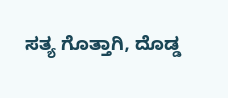ಸತ್ಯ ಗೊತ್ತಾಗಿ, ದೊಡ್ಡ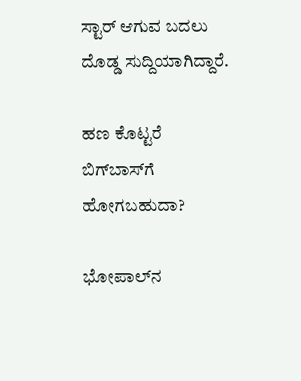ಸ್ಟಾರ್‌ ಆಗುವ ಬದಲು ದೊಡ್ಡ ಸುದ್ದಿಯಾಗಿದ್ದಾರೆ.

ಹಣ ಕೊಟ್ಟರೆ ಬಿಗ್‌ಬಾಸ್‌ಗೆ ಹೋಗಬಹುದಾ?

ಭೋಪಾಲ್‌ನ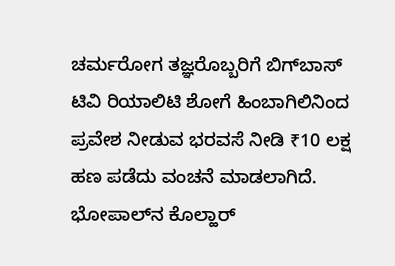ಚರ್ಮರೋಗ ತಜ್ಞರೊಬ್ಬರಿಗೆ ಬಿಗ್‌ಬಾಸ್‌ ಟಿವಿ ರಿಯಾಲಿಟಿ ಶೋಗೆ ಹಿಂಬಾಗಿಲಿನಿಂದ ಪ್ರವೇಶ ನೀಡುವ ಭರವಸೆ ನೀಡಿ ₹10 ಲಕ್ಷ ಹಣ ಪಡೆದು ವಂಚನೆ ಮಾಡಲಾಗಿದೆ. ಭೋಪಾಲ್‌ನ ಕೊಲ್ಹಾರ್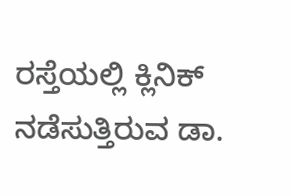ರಸ್ತೆಯಲ್ಲಿ ಕ್ಲಿನಿಕ್ ನಡೆಸುತ್ತಿರುವ ಡಾ.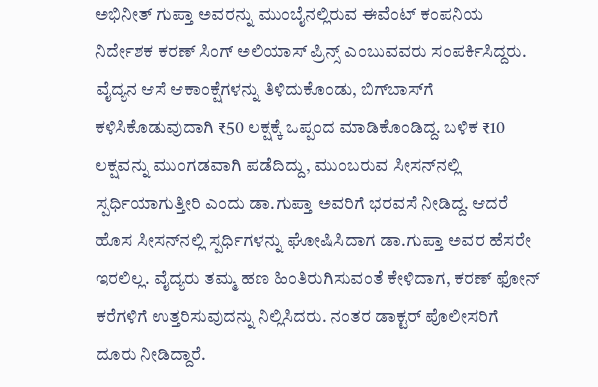ಅಭಿನೀತ್ ಗುಪ್ತಾ ಅವರನ್ನು ಮುಂಬೈನಲ್ಲಿರುವ ಈವೆಂಟ್ ಕಂಪನಿಯ ನಿರ್ದೇಶಕ ಕರಣ್ ಸಿಂಗ್ ಅಲಿಯಾಸ್ ಪ್ರಿನ್ಸ್ ಎಂಬುವವರು ಸಂಪರ್ಕಿಸಿದ್ದರು.
ವೈದ್ಯನ ಆಸೆ ಆಕಾಂಕ್ಷೆಗಳನ್ನು ತಿಳಿದುಕೊಂಡು, ಬಿಗ್‌ಬಾಸ್‌ಗೆ ಕಳಿಸಿಕೊಡುವುದಾಗಿ ₹50 ಲಕ್ಷಕ್ಕೆ ಒಪ್ಪಂದ ಮಾಡಿಕೊಂಡಿದ್ದ. ಬಳಿಕ ₹10 ಲಕ್ಷವನ್ನು ಮುಂಗಡವಾಗಿ ಪಡೆದಿದ್ದು, ಮುಂಬರುವ ಸೀಸನ್‌ನಲ್ಲಿ ಸ್ಪರ್ಧಿಯಾಗುತ್ತೀರಿ ಎಂದು ಡಾ.ಗುಪ್ತಾ ಅವರಿಗೆ ಭರವಸೆ ನೀಡಿದ್ದ. ಆದರೆ ಹೊಸ ಸೀಸನ್‌ನಲ್ಲಿ ಸ್ಪರ್ಧಿಗಳನ್ನು ಘೋಷಿಸಿದಾಗ ಡಾ.ಗುಪ್ತಾ ಅವರ ಹೆಸರೇ ಇರಲಿಲ್ಲ. ವೈದ್ಯರು ತಮ್ಮ ಹಣ ಹಿಂತಿರುಗಿಸುವಂತೆ ಕೇಳಿದಾಗ, ಕರಣ್ ಫೋನ್‌ ಕರೆಗಳಿಗೆ ಉತ್ತರಿಸುವುದನ್ನು ನಿಲ್ಲಿಸಿದರು. ನಂತರ ಡಾಕ್ಟರ್‌ ಪೊಲೀಸರಿಗೆ ದೂರು ನೀಡಿದ್ದಾರೆ.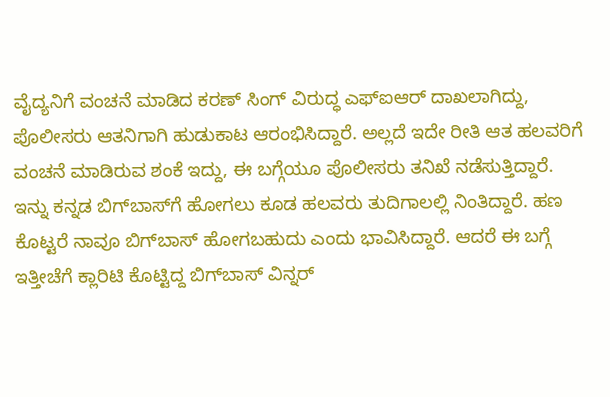ವೈದ್ಯನಿಗೆ ವಂಚನೆ ಮಾಡಿದ ಕರಣ್ ಸಿಂಗ್ ವಿರುದ್ಧ ಎಫ್‌ಐಆರ್ ದಾಖಲಾಗಿದ್ದು, ಪೊಲೀಸರು ಆತನಿಗಾಗಿ ಹುಡುಕಾಟ ಆರಂಭಿಸಿದ್ದಾರೆ. ಅಲ್ಲದೆ ಇದೇ ರೀತಿ ಆತ ಹಲವರಿಗೆ ವಂಚನೆ ಮಾಡಿರುವ ಶಂಕೆ ಇದ್ದು, ಈ ಬಗ್ಗೆಯೂ ಪೊಲೀಸರು ತನಿಖೆ ನಡೆಸುತ್ತಿದ್ದಾರೆ. ಇನ್ನು ಕನ್ನಡ ಬಿಗ್‌ಬಾಸ್‌ಗೆ ಹೋಗಲು ಕೂಡ ಹಲವರು ತುದಿಗಾಲಲ್ಲಿ ನಿಂತಿದ್ದಾರೆ. ಹಣ ಕೊಟ್ಟರೆ ನಾವೂ ಬಿಗ್‌ಬಾಸ್‌ ಹೋಗಬಹುದು ಎಂದು ಭಾವಿಸಿದ್ದಾರೆ. ಆದರೆ ಈ ಬಗ್ಗೆ ಇತ್ತೀಚೆಗೆ ಕ್ಲಾರಿಟಿ ಕೊಟ್ಟಿದ್ದ ಬಿಗ್‌ಬಾಸ್‌ ವಿನ್ನರ್‌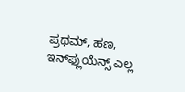ಪ್ರಥಮ್‌, ಹಣ, ಇನ್‌ಫ್ಲುಯೆನ್ಸ್‌ ಎಲ್ಲ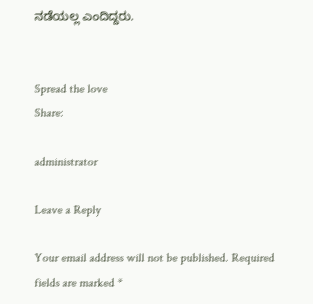ನಡೆಯಲ್ಲ ಎಂದಿದ್ದರು.


Spread the love
Share:

administrator

Leave a Reply

Your email address will not be published. Required fields are marked *